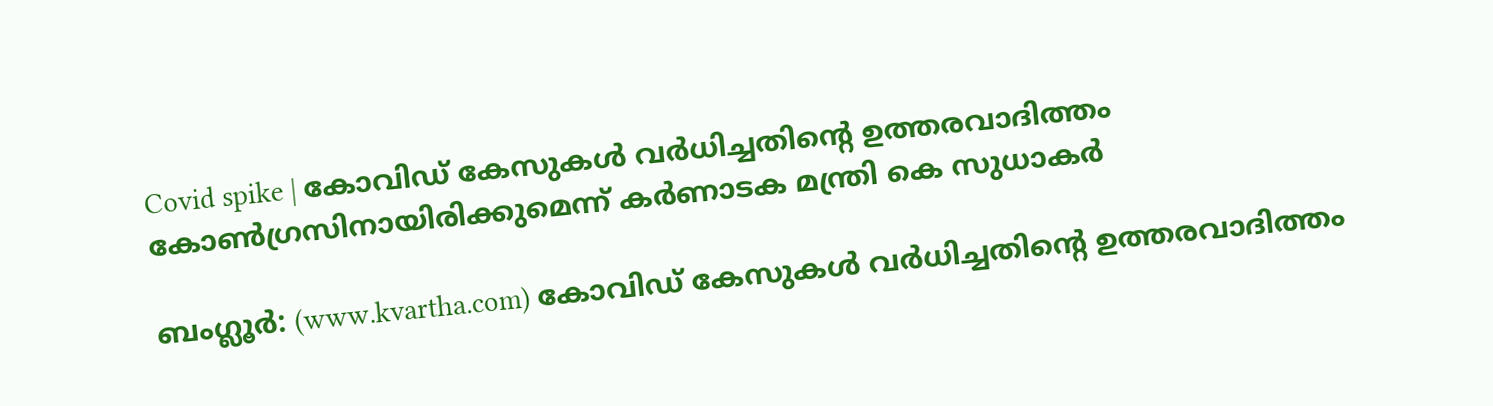Covid spike | കോവിഡ് കേസുകള്‍ വര്‍ധിച്ചതിന്റെ ഉത്തരവാദിത്തം കോണ്‍ഗ്രസിനായിരിക്കുമെന്ന് കര്‍ണാടക മന്ത്രി കെ സുധാകര്‍

ബംഗ്ലൂര്‍: (www.kvartha.com) കോവിഡ് കേസുകള്‍ വര്‍ധിച്ചതിന്റെ ഉത്തരവാദിത്തം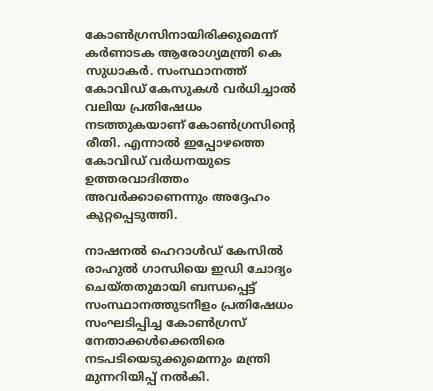കോണ്‍ഗ്രസിനായിരിക്കുമെന്ന് കര്‍ണാടക ആരോഗ്യമന്ത്രി കെ സുധാകര്‍. സംസ്ഥാനത്ത് കോവിഡ് കേസുകള്‍ വര്‍ധിച്ചാല്‍ വലിയ പ്രതിഷേധം നടത്തുകയാണ് കോണ്‍ഗ്രസിന്റെ രീതി. എന്നാല്‍ ഇപ്പോഴത്തെ കോവിഡ് വര്‍ധനയുടെ ഉത്തരവാദിത്തം അവര്‍ക്കാണെന്നും അദ്ദേഹം കുറ്റപ്പെടുത്തി.

നാഷനല്‍ ഹെറാള്‍ഡ് കേസില്‍ രാഹുല്‍ ഗാന്ധിയെ ഇഡി ചോദ്യം ചെയ്തതുമായി ബന്ധപ്പെട്ട് സംസ്ഥാനത്തുടനീളം പ്രതിഷേധം സംഘടിപ്പിച്ച കോണ്‍ഗ്രസ് നേതാക്കള്‍ക്കെതിരെ നടപടിയെടുക്കുമെന്നും മന്ത്രി മുന്നറിയിപ്പ് നല്‍കി.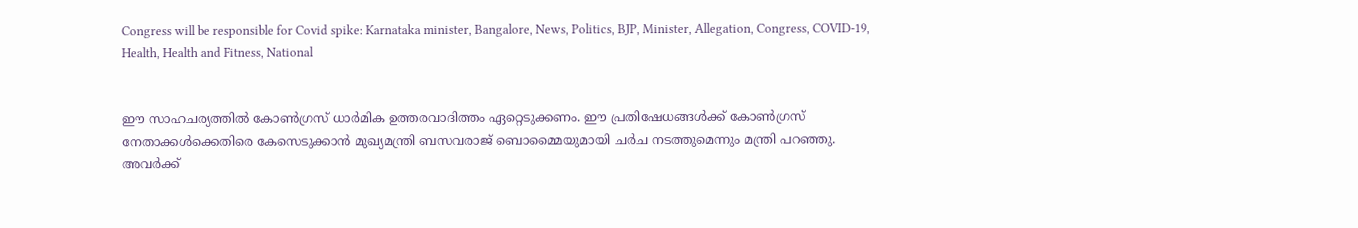Congress will be responsible for Covid spike: Karnataka minister, Bangalore, News, Politics, BJP, Minister, Allegation, Congress, COVID-19, Health, Health and Fitness, National


ഈ സാഹചര്യത്തില്‍ കോണ്‍ഗ്രസ് ധാര്‍മിക ഉത്തരവാദിത്തം ഏറ്റെടുക്കണം. ഈ പ്രതിഷേധങ്ങള്‍ക്ക് കോണ്‍ഗ്രസ് നേതാക്കള്‍ക്കെതിരെ കേസെടുക്കാന്‍ മുഖ്യമന്ത്രി ബസവരാജ് ബൊമ്മൈയുമായി ചര്‍ച നടത്തുമെന്നും മന്ത്രി പറഞ്ഞു. അവര്‍ക്ക്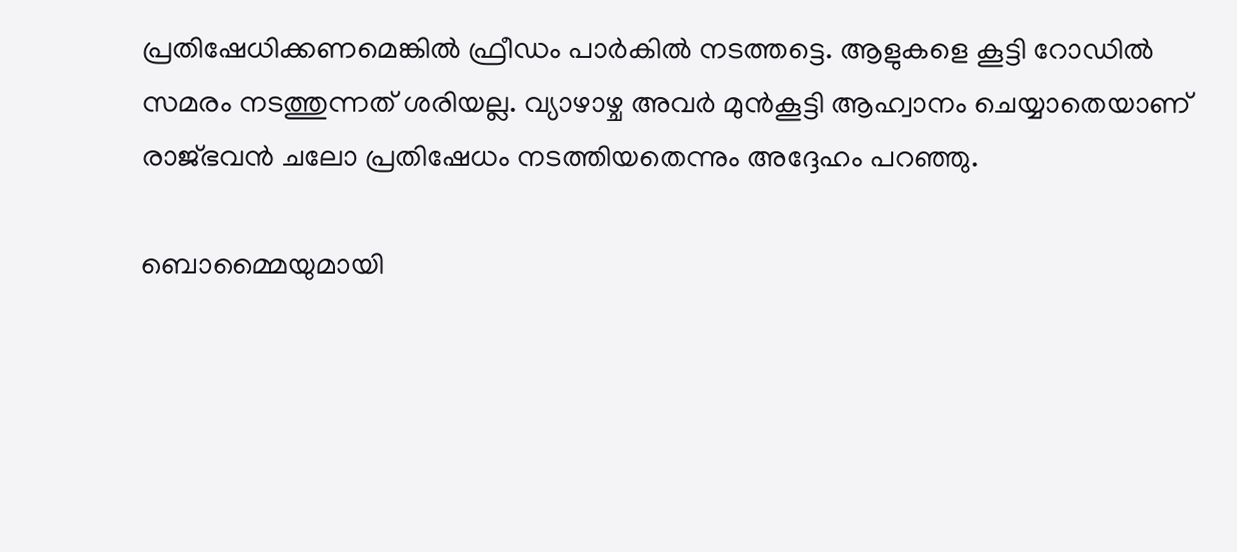പ്രതിഷേധിക്കണമെങ്കില്‍ ഫ്രീഡം പാര്‍കില്‍ നടത്തട്ടെ. ആളുകളെ കൂട്ടി റോഡില്‍ സമരം നടത്തുന്നത് ശരിയല്ല. വ്യാഴാഴ്ച അവര്‍ മുന്‍കൂട്ടി ആഹ്വാനം ചെയ്യാതെയാണ് രാജ്ഭവന്‍ ചലോ പ്രതിഷേധം നടത്തിയതെന്നും അദ്ദേഹം പറഞ്ഞു.

ബൊമ്മൈയുമായി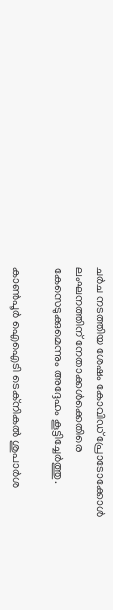ചര്‍ച നടത്തിയ ശേഷം കോവിഡ് പ്രോടോക്കോള്‍ ലംഘനത്തിന് നേതാക്കള്‍ക്കെതിരെ കേസെടുക്കുമെന്നും അദ്ദേഹം കൂട്ടിച്ചേര്‍ത്തു.

കാണ്‍പൂര്‍ ഐഐടി ടെക്നികല്‍ ശുപാര്‍ശ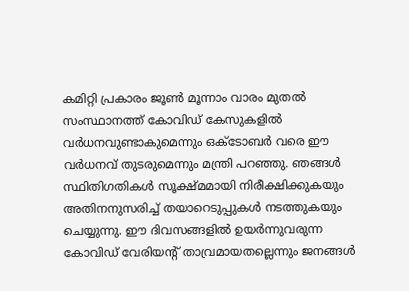കമിറ്റി പ്രകാരം ജൂണ്‍ മൂന്നാം വാരം മുതല്‍ സംസ്ഥാനത്ത് കോവിഡ് കേസുകളില്‍ വര്‍ധനവുണ്ടാകുമെന്നും ഒക്ടോബര്‍ വരെ ഈ വര്‍ധനവ് തുടരുമെന്നും മന്ത്രി പറഞ്ഞു. ഞങ്ങള്‍ സ്ഥിതിഗതികള്‍ സൂക്ഷ്മമായി നിരീക്ഷിക്കുകയും അതിനനുസരിച്ച് തയാറെടുപ്പുകള്‍ നടത്തുകയും ചെയ്യുന്നു. ഈ ദിവസങ്ങളില്‍ ഉയര്‍ന്നുവരുന്ന കോവിഡ് വേരിയന്റ് താവ്രമായതല്ലെന്നും ജനങ്ങള്‍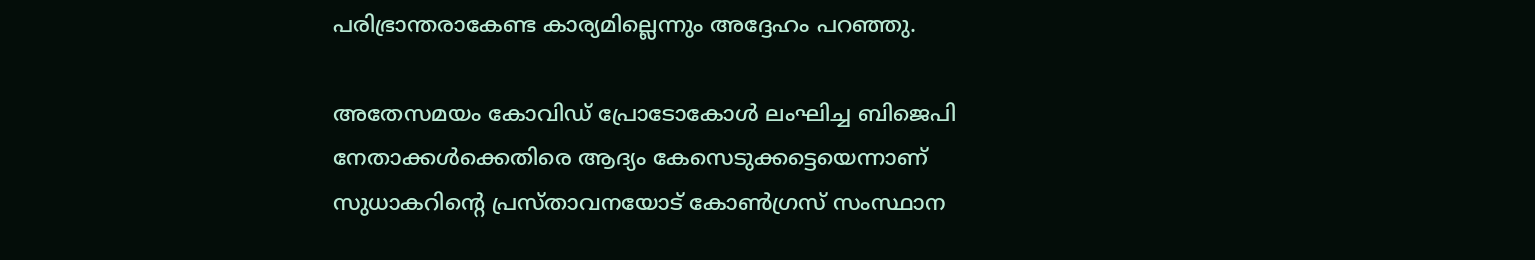പരിഭ്രാന്തരാകേണ്ട കാര്യമില്ലെന്നും അദ്ദേഹം പറഞ്ഞു.

അതേസമയം കോവിഡ് പ്രോടോകോള്‍ ലംഘിച്ച ബിജെപി നേതാക്കള്‍ക്കെതിരെ ആദ്യം കേസെടുക്കട്ടെയെന്നാണ് സുധാകറിന്റെ പ്രസ്താവനയോട് കോണ്‍ഗ്രസ് സംസ്ഥാന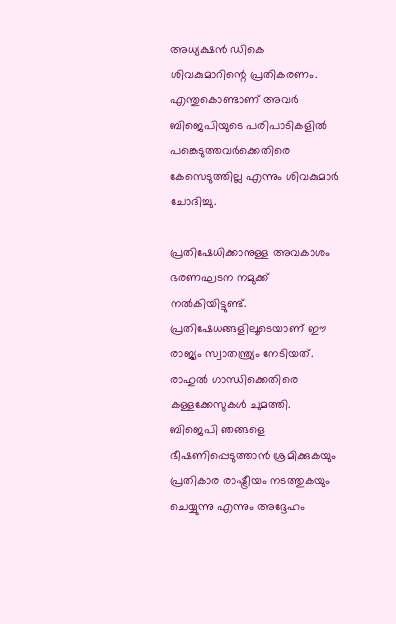അധ്യക്ഷന്‍ ഡികെ ശിവകുമാറിന്റെ പ്രതികരണം. എന്തുകൊണ്ടാണ് അവര്‍ ബിജെപിയുടെ പരിപാടികളില്‍ പങ്കെടുത്തവര്‍ക്കെതിരെ കേസെടുത്തില്ല എന്നും ശിവകുമാര്‍ ചോദിച്ചു.

പ്രതിഷേധിക്കാനുള്ള അവകാശം ഭരണഘടന നമുക്ക് നല്‍കിയിട്ടുണ്ട്. പ്രതിഷേധങ്ങളിലൂടെയാണ് ഈ രാജ്യം സ്വാതന്ത്ര്യം നേടിയത്. രാഹുല്‍ ഗാന്ധിക്കെതിരെ കള്ളക്കേസുകള്‍ ചുമത്തി. ബിജെപി ഞങ്ങളെ ഭീഷണിപ്പെടുത്താന്‍ ശ്രമിക്കുകയും പ്രതികാര രാഷ്ട്രീയം നടത്തുകയും ചെയ്യുന്നു എന്നും അദ്ദേഹം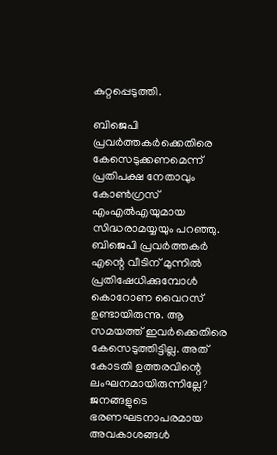കുറ്റപ്പെടുത്തി.

ബിജെപി പ്രവര്‍ത്തകര്‍ക്കെതിരെ കേസെടുക്കണമെന്ന് പ്രതിപക്ഷ നേതാവും കോണ്‍ഗ്രസ് എംഎല്‍എയുമായ സിദ്ധരാമയ്യയും പറഞ്ഞു. ബിജെപി പ്രവര്‍ത്തകര്‍ എന്റെ വീടിന് മുന്നില്‍ പ്രതിഷേധിക്കുമ്പോള്‍ കൊറോണ വൈറസ് ഉണ്ടായിരുന്നു. ആ സമയത്ത് ഇവര്‍ക്കെതിരെ കേസെടുത്തിട്ടില്ല. അത് കോടതി ഉത്തരവിന്റെ ലംഘനമായിരുന്നില്ലേ? ജനങ്ങളുടെ ഭരണഘടനാപരമായ അവകാശങ്ങള്‍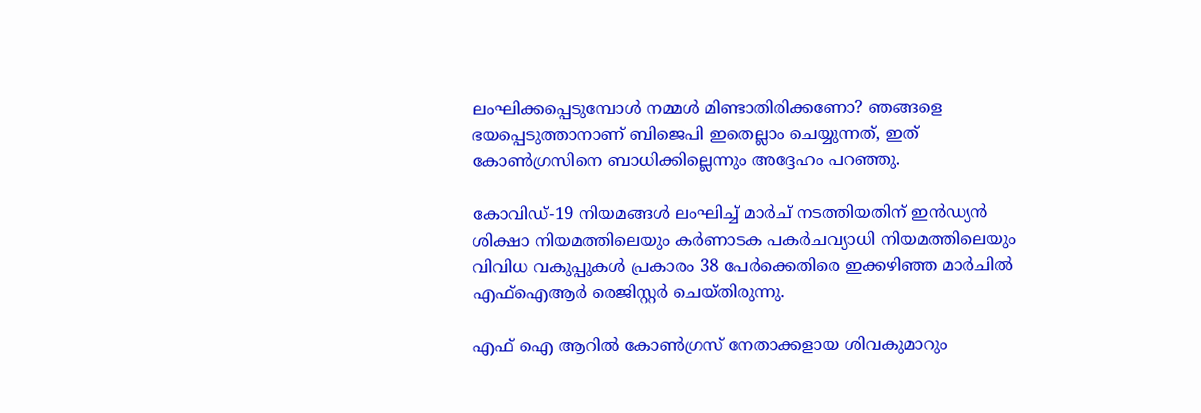ലംഘിക്കപ്പെടുമ്പോള്‍ നമ്മള്‍ മിണ്ടാതിരിക്കണോ? ഞങ്ങളെ ഭയപ്പെടുത്താനാണ് ബിജെപി ഇതെല്ലാം ചെയ്യുന്നത്, ഇത് കോണ്‍ഗ്രസിനെ ബാധിക്കില്ലെന്നും അദ്ദേഹം പറഞ്ഞു.

കോവിഡ്-19 നിയമങ്ങള്‍ ലംഘിച്ച് മാര്‍ച് നടത്തിയതിന് ഇന്‍ഡ്യന്‍ ശിക്ഷാ നിയമത്തിലെയും കര്‍ണാടക പകര്‍ചവ്യാധി നിയമത്തിലെയും വിവിധ വകുപ്പുകള്‍ പ്രകാരം 38 പേര്‍ക്കെതിരെ ഇക്കഴിഞ്ഞ മാര്‍ചില്‍ എഫ്ഐആര്‍ രെജിസ്റ്റര്‍ ചെയ്തിരുന്നു.

എഫ് ഐ ആറില്‍ കോണ്‍ഗ്രസ് നേതാക്കളായ ശിവകുമാറും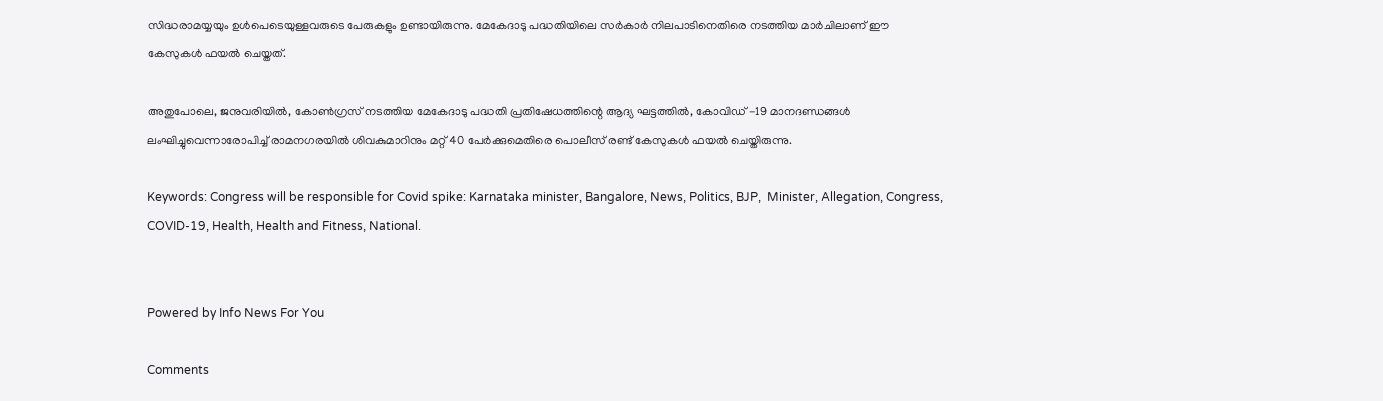സിദ്ധരാമയ്യയും ഉള്‍പെടെയുള്ളവരുടെ പേരുകളും ഉണ്ടായിരുന്നു. മേകേദാടു പദ്ധതിയിലെ സര്‍കാര്‍ നിലപാടിനെതിരെ നടത്തിയ മാര്‍ചിലാണ് ഈ കേസുകള്‍ ഫയല്‍ ചെയ്തത്.

അതുപോലെ, ജനുവരിയില്‍, കോണ്‍ഗ്രസ് നടത്തിയ മേകേദാടു പദ്ധതി പ്രതിഷേധത്തിന്റെ ആദ്യ ഘട്ടത്തില്‍, കോവിഡ് -19 മാനദണ്ഡങ്ങള്‍ ലംഘിച്ചുവെന്നാരോപിച്ച് രാമനഗരയില്‍ ശിവകുമാറിനും മറ്റ് 40 പേര്‍ക്കുമെതിരെ പൊലീസ് രണ്ട് കേസുകള്‍ ഫയല്‍ ചെയ്തിരുന്നു.

Keywords: Congress will be responsible for Covid spike: Karnataka minister, Bangalore, News, Politics, BJP,  Minister, Allegation, Congress, COVID-19, Health, Health and Fitness, National.


Powered by Info News For You

Comments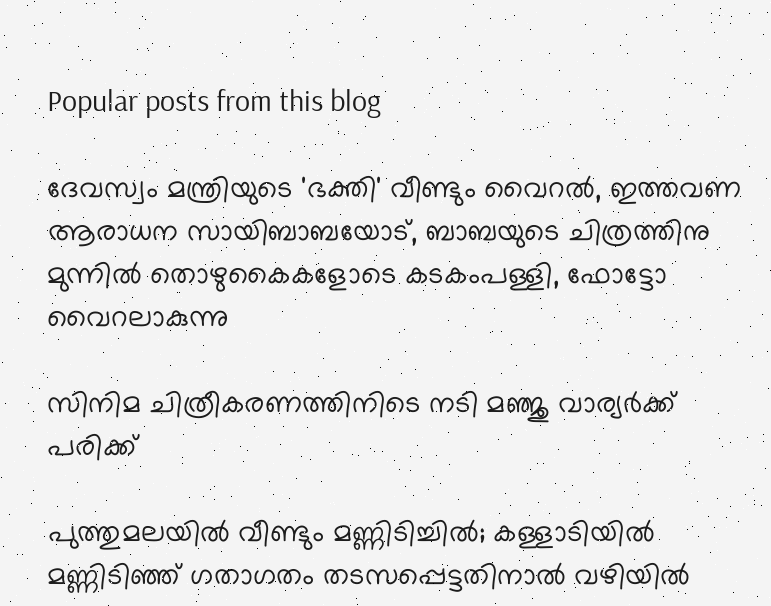Popular posts from this blog

ദേവസ്വം മന്ത്രിയുടെ 'ഭക്തി' വീണ്ടും വൈറല്‍, ഇത്തവണ ആരാധന സായിബാബയോട്, ബാബയുടെ ചിത്രത്തിനു മുന്നില്‍ തൊഴുകൈകളോടെ കടകംപള്ളി, ഫോട്ടോ വൈറലാകുന്നു

സിനിമ ചിത്രീകരണത്തിനിടെ നടി മഞ്ജു വാര്യര്‍ക്ക് പരിക്ക്

പുത്തുമലയില്‍ വീണ്ടും മണ്ണിടിച്ചില്‍; കള്ളാടിയില്‍ മണ്ണിടിഞ്ഞ് ഗതാഗതം തടസപ്പെട്ടതിനാല്‍ വഴിയില്‍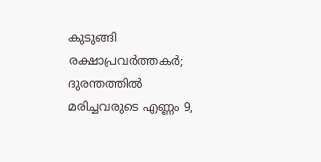കുടുങ്ങി രക്ഷാപ്രവര്‍ത്തകര്‍; ദുരന്തത്തില്‍ മരിച്ചവരുടെ എണ്ണം 9,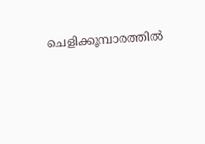ചെളിക്കൂമ്പാരത്തില്‍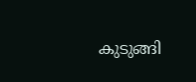കുടുങ്ങി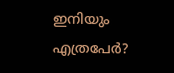ഇനിയും എത്രപേര്‍?